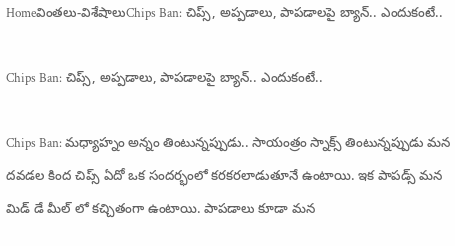Homeవింతలు-విశేషాలుChips Ban: చిప్స్, అప్పడాలు, పాపడాలపై బ్యాన్.. ఎందుకంటే..

Chips Ban: చిప్స్, అప్పడాలు, పాపడాలపై బ్యాన్.. ఎందుకంటే..

Chips Ban: మధ్యాహ్నం అన్నం తింటున్నప్పుడు.. సాయంత్రం స్నాక్స్ తింటున్నప్పుడు మన దవడల కింద చిప్స్ ఏదో ఒక సందర్భంలో కరకరలాడుతూనే ఉంటాయి. ఇక పాపడ్స్ మన మిడ్ డే మీల్ లో కచ్చితంగా ఉంటాయి. పాపడాలు కూడా మన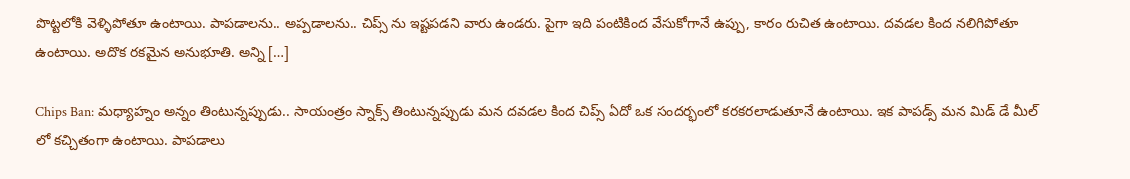పొట్టలోకి వెళ్ళిపోతూ ఉంటాయి. పాపడాలను.. అప్పడాలను.. చిప్స్ ను ఇష్టపడని వారు ఉండరు. పైగా ఇది పంటికింద వేసుకోగానే ఉప్పు, కారం రుచిత ఉంటాయి. దవడల కింద నలిగిపోతూ ఉంటాయి. అదొక రకమైన అనుభూతి. అన్ని […]

Chips Ban: మధ్యాహ్నం అన్నం తింటున్నప్పుడు.. సాయంత్రం స్నాక్స్ తింటున్నప్పుడు మన దవడల కింద చిప్స్ ఏదో ఒక సందర్భంలో కరకరలాడుతూనే ఉంటాయి. ఇక పాపడ్స్ మన మిడ్ డే మీల్ లో కచ్చితంగా ఉంటాయి. పాపడాలు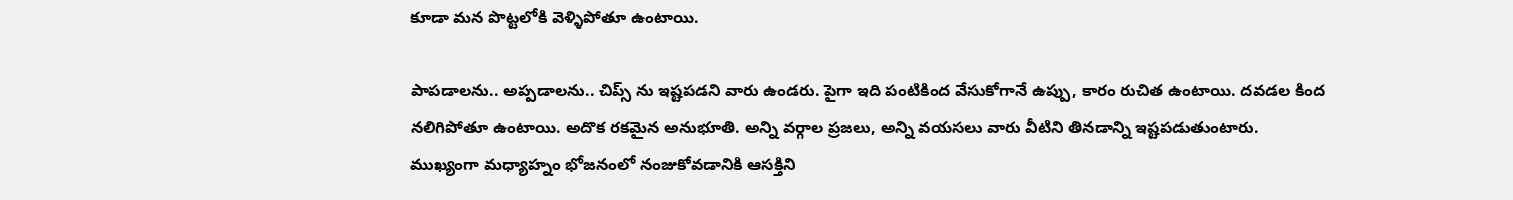కూడా మన పొట్టలోకి వెళ్ళిపోతూ ఉంటాయి.

పాపడాలను.. అప్పడాలను.. చిప్స్ ను ఇష్టపడని వారు ఉండరు. పైగా ఇది పంటికింద వేసుకోగానే ఉప్పు, కారం రుచిత ఉంటాయి. దవడల కింద నలిగిపోతూ ఉంటాయి. అదొక రకమైన అనుభూతి. అన్ని వర్గాల ప్రజలు, అన్ని వయసలు వారు వీటిని తినడాన్ని ఇష్టపడుతుంటారు. ముఖ్యంగా మధ్యాహ్నం భోజనంలో నంజుకోవడానికి ఆసక్తిని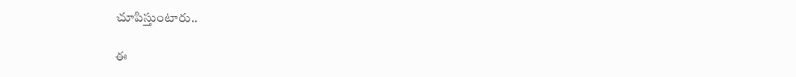చూపిస్తుంటారు..

ఈ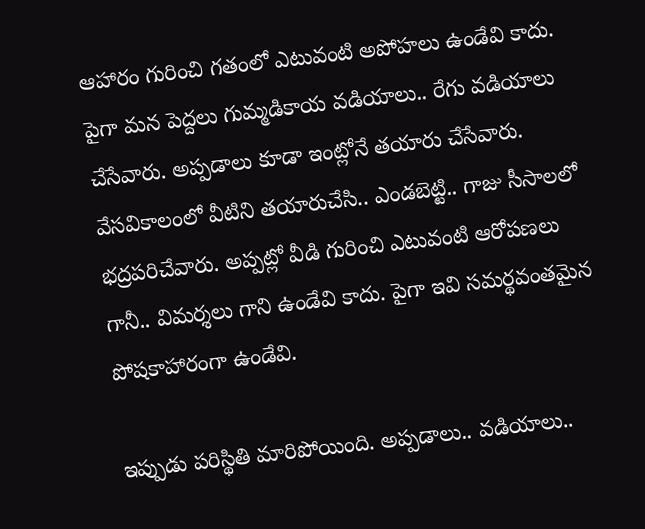ఆహారం గురించి గతంలో ఎటువంటి అపోహలు ఉండేవి కాదు. పైగా మన పెద్దలు గుమ్మడికాయ వడియాలు.. రేగు వడియాలు చేసేవారు. అప్పడాలు కూడా ఇంట్లోనే తయారు చేసేవారు. వేసవికాలంలో వీటిని తయారుచేసి.. ఎండబెట్టి.. గాజు సీసాలలో భద్రపరిచేవారు. అప్పట్లో వీడి గురించి ఎటువంటి ఆరోపణలు గానీ.. విమర్శలు గాని ఉండేవి కాదు. పైగా ఇవి సమర్థవంతమైన పోషకాహారంగా ఉండేవి.

ఇప్పుడు పరిస్థితి మారిపోయింది. అప్పడాలు.. వడియాలు..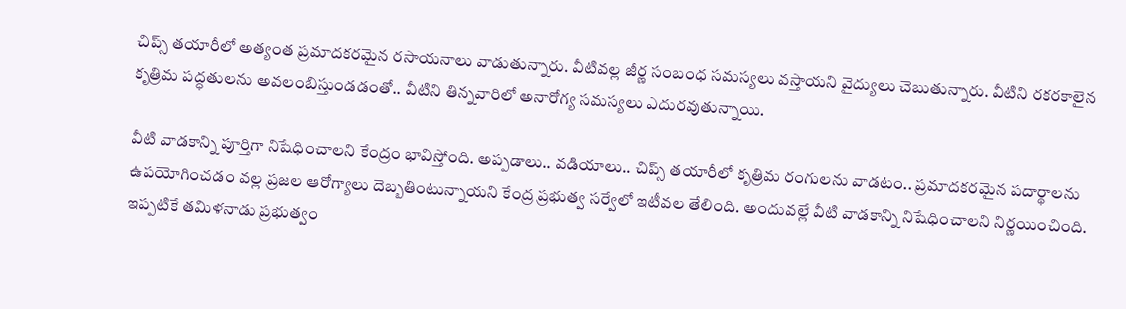చిప్స్ తయారీలో అత్యంత ప్రమాదకరమైన రసాయనాలు వాడుతున్నారు. వీటివల్ల జీర్ణ సంబంధ సమస్యలు వస్తాయని వైద్యులు చెబుతున్నారు. వీటిని రకరకాలైన కృత్రిమ పద్ధతులను అవలంబిస్తుండడంతో.. వీటిని తిన్నవారిలో అనారోగ్య సమస్యలు ఎదురవుతున్నాయి.

వీటి వాడకాన్ని పూర్తిగా నిషేధించాలని కేంద్రం భావిస్తోంది. అప్పడాలు.. వడియాలు.. చిప్స్ తయారీలో కృత్రిమ రంగులను వాడటం.. ప్రమాదకరమైన పదార్థాలను ఉపయోగించడం వల్ల ప్రజల ఆరోగ్యాలు దెబ్బతింటున్నాయని కేంద్ర ప్రభుత్వ సర్వేలో ఇటీవల తేలింది. అందువల్లే వీటి వాడకాన్ని నిషేధించాలని నిర్ణయించింది. ఇప్పటికే తమిళనాడు ప్రభుత్వం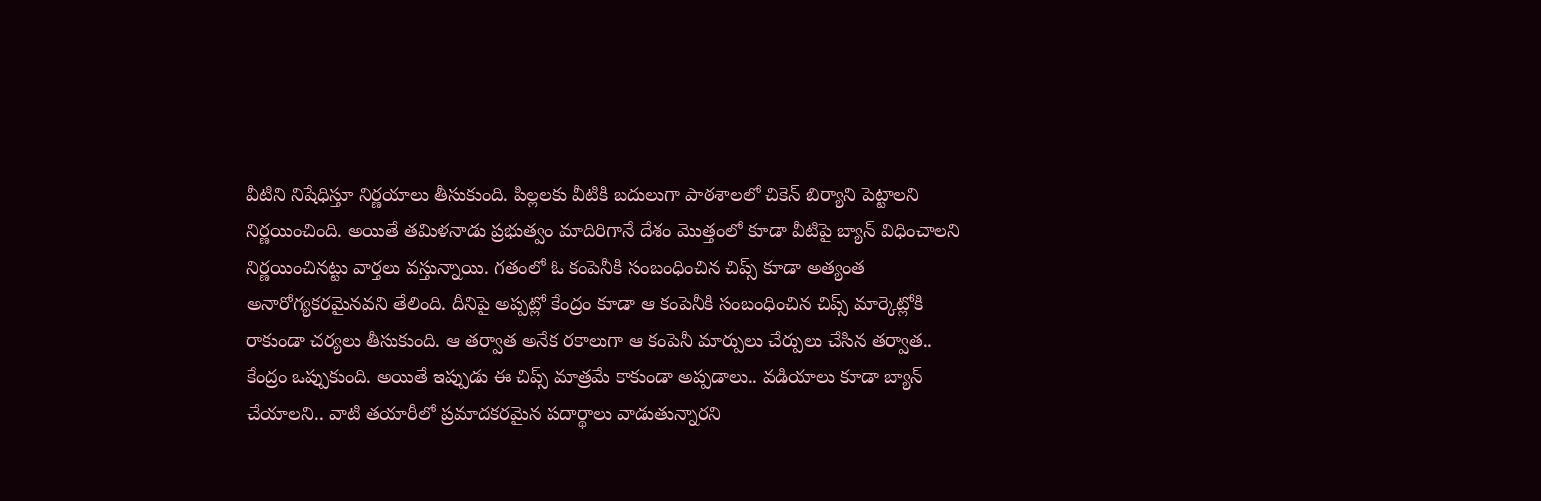వీటిని నిషేధిస్తూ నిర్ణయాలు తీసుకుంది. పిల్లలకు వీటికి బదులుగా పాఠశాలలో చికెన్ బిర్యాని పెట్టాలని నిర్ణయించింది. అయితే తమిళనాడు ప్రభుత్వం మాదిరిగానే దేశం మొత్తంలో కూడా వీటిపై బ్యాన్ విధించాలని నిర్ణయించినట్టు వార్తలు వస్తున్నాయి. గతంలో ఓ కంపెనీకి సంబంధించిన చిప్స్ కూడా అత్యంత అనారోగ్యకరమైనవని తేలింది. దీనిపై అప్పట్లో కేంద్రం కూడా ఆ కంపెనీకి సంబంధించిన చిప్స్ మార్కెట్లోకి రాకుండా చర్యలు తీసుకుంది. ఆ తర్వాత అనేక రకాలుగా ఆ కంపెనీ మార్పులు చేర్పులు చేసిన తర్వాత.. కేంద్రం ఒప్పుకుంది. అయితే ఇప్పుడు ఈ చిప్స్ మాత్రమే కాకుండా అప్పడాలు.. వడియాలు కూడా బ్యాన్ చేయాలని.. వాటి తయారీలో ప్రమాదకరమైన పదార్థాలు వాడుతున్నారని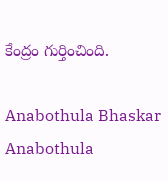కేంద్రం గుర్తించింది.

Anabothula Bhaskar
Anabothula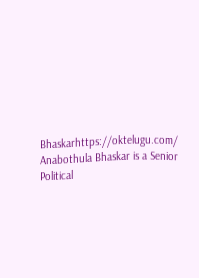Bhaskarhttps://oktelugu.com/
Anabothula Bhaskar is a Senior Political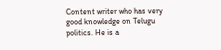Content writer who has very good knowledge on Telugu politics. He is a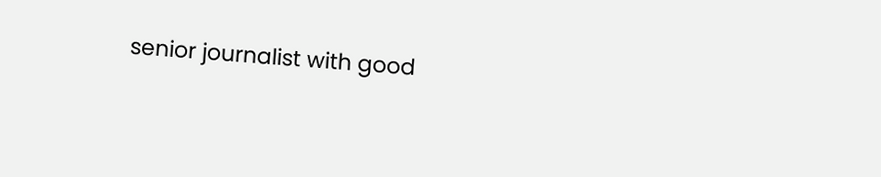senior journalist with good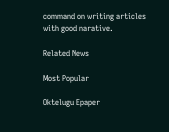command on writing articles with good narative.

Related News

Most Popular

Oktelugu Epaper